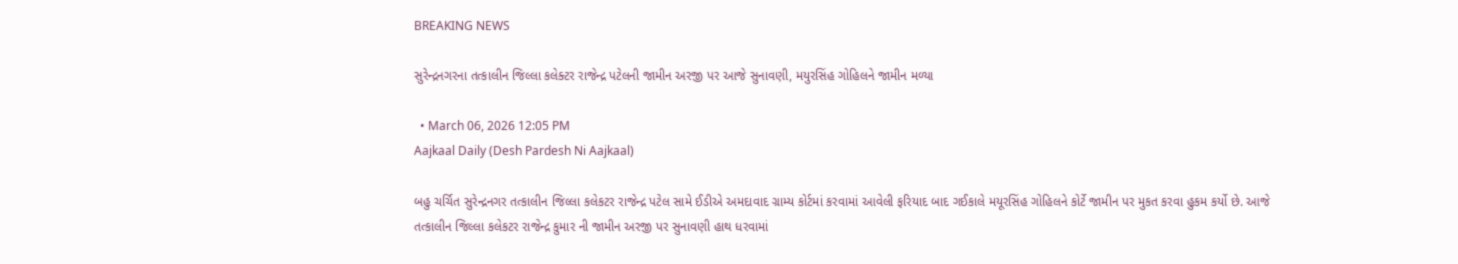BREAKING NEWS

સુરેન્દ્રનગરના તત્કાલીન જિલ્લા કલેક્ટર રાજેન્દ્ર પટેલની જામીન અરજી પર આજે સુનાવણી, મયુરસિંહ ગોહિલને જામીન મળ્યા

  • March 06, 2026 12:05 PM
Aajkaal Daily (Desh Pardesh Ni Aajkaal)

બહુ ચર્ચિત સુરેન્દ્રનગર તત્કાલીન જિલ્લા કલેકટર રાજેન્દ્ર પટેલ સામે ઈડીએ અમદાવાદ ગ્રામ્ય કોર્ટમાં કરવામાં આવેલી ફરિયાદ બાદ ગઈકાલે મયૂરસિંહ ગોહિલને કોર્ટે જામીન પર મુકત કરવા હુકમ કર્યો છે. આજે તત્કાલીન જિલ્લા કલેકટર રાજેન્દ્ર કુમાર ની જામીન અરજી પર સુનાવણી હાથ ધરવામાં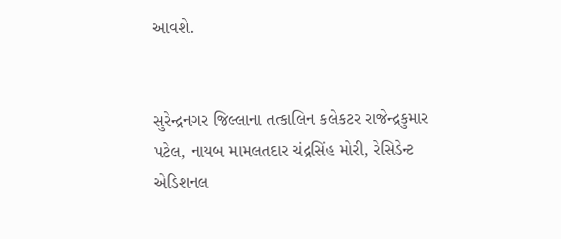આવશે.


સુરેન્દ્રનગર જિલ્લાના તત્કાલિન કલેકટર રાજેન્દ્રકુમાર પટેલ, નાયબ મામલતદાર ચંદ્રસિંહ મોરી, રેસિડેન્ટ એડિશનલ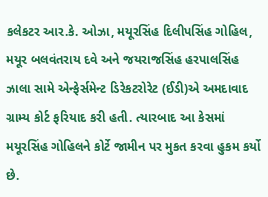કલેકટર આર.કે. ઓઝા, મયૂરસિંહ દિલીપસિંહ ગોહિલ, મયૂર બલવંતરાય દવે અને જયરાજસિંહ હરપાલસિંહ ઝાલા સામે એન્ફેર્સમેન્ટ ડિરેકટરોરેટ (ઈડી)એ અમદાવાદ ગ્રામ્ય કોર્ટ ફરિયાદ કરી હતી. ત્યારબાદ આ કેસમાં મયૂરસિંહ ગોહિલને કોર્ટે જામીન પર મુકત કરવા હુકમ કર્યો છે.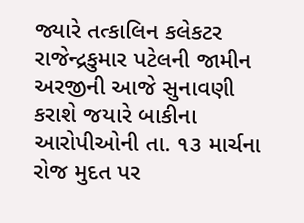જ્યારે તત્કાલિન કલેકટર રાજેન્દ્રકુમાર પટેલની જામીન અરજીની આજે સુનાવણી કરાશે જયારે બાકીના આરોપીઓની તા. ૧૩ માર્ચના રોજ મુદત પર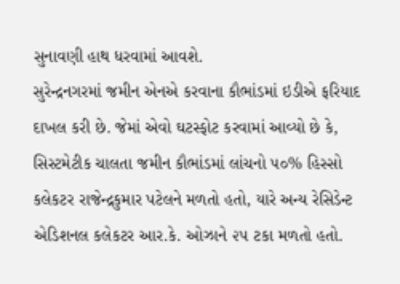સુનાવણી હાથ ધરવામાં આવશે.
સુરેન્દ્રનગરમાં જમીન એનએ કરવાના કૌભાંડમાં ઇડીએ ફરિયાદ દાખલ કરી છે. જેમાં એવો ઘટસ્ફોટ કરવામાં આવ્યો છે કે, સિસ્ટમેટીક ચાલતા જમીન કૌભાંડમાં લાંચનો ૫૦% હિસ્સો કલેકટર રાજેન્દ્રકુમાર પટેલને મળતો હતો, યારે અન્ય રેસિડેન્ટ એડિશનલ કલેકટર આર.કે. ઓઝાને ૨૫ ટકા મળતો હતો.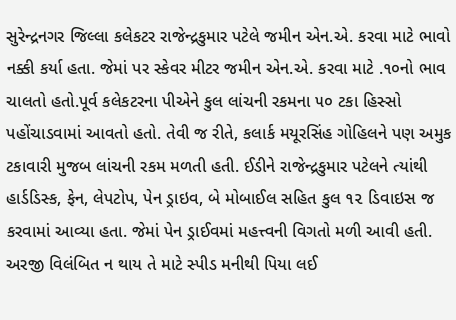સુરેન્દ્રનગર જિલ્લા કલેકટર રાજેન્દ્રકુમાર પટેલે જમીન એન.એ. કરવા માટે ભાવો નક્કી કર્યા હતા. જેમાં પર સ્કેવર મીટર જમીન એન.એ. કરવા માટે .૧૦નો ભાવ ચાલતો હતો.પૂર્વ કલેકટરના પીએને કુલ લાંચની રકમના ૫૦ ટકા હિસ્સો પહોંચાડવામાં આવતો હતો. તેવી જ રીતે, કલાર્ક મયૂરસિંહ ગોહિલને પણ અમુક ટકાવારી મુજબ લાંચની રકમ મળતી હતી. ઈડીને રાજેન્દ્રકુમાર પટેલને ત્યાંથી હાર્ડડિસ્ક, ફેન, લેપટોપ, પેન ડ્રાઇવ, બે મોબાઈલ સહિત કુલ ૧૨ ડિવાઇસ જ કરવામાં આવ્યા હતા. જેમાં પેન ડ્રાઈવમાં મહત્ત્વની વિગતો મળી આવી હતી. અરજી વિલંબિત ન થાય તે માટે સ્પીડ મનીથી પિયા લઈ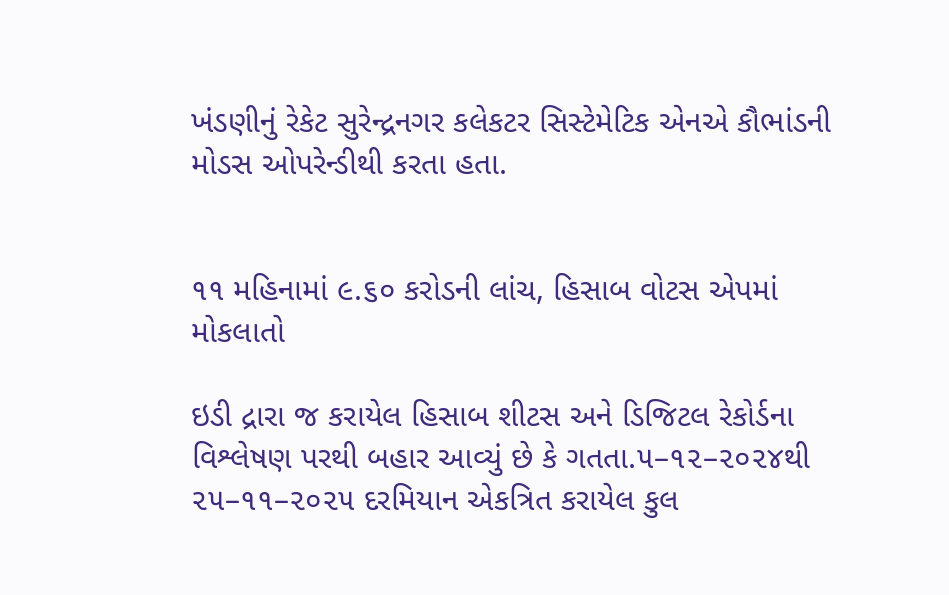ખંડણીનું રેકેટ સુરેન્દ્રનગર કલેકટર સિસ્ટેમેટિક એનએ કૌભાંડની મોડસ ઓપરેન્ડીથી કરતા હતા.


૧૧ મહિનામાં ૯.૬૦ કરોડની લાંચ, હિસાબ વોટસ એપમાં મોકલાતો

ઇડી દ્રારા જ કરાયેલ હિસાબ શીટસ અને ડિજિટલ રેકોર્ડના વિશ્લેષણ પરથી બહાર આવ્યું છે કે ગતતા.૫–૧૨–૨૦૨૪થી ૨૫–૧૧–૨૦૨૫ દરમિયાન એકત્રિત કરાયેલ કુલ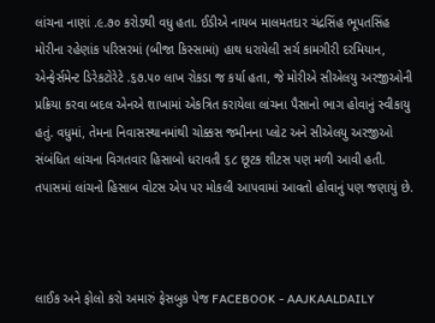લાંચના નાણાં .૯.૭૦ કરોડથી વધુ હતા. ઈડીએ નાયબ માલમતદાર ચંદ્રસિંહ ભૂપતસિંહ મોરીના રહેણાંક પરિસરમાં (બીજા કિસ્સામાં) હાથ ધરાયેલી સર્ચ કામગીરી દરમિયાન, એન્ફેર્સમેન્ટ ડિરેકટોરેટે .૬૭.૫૦ લાખ રોકડા જ કર્યા હતા, જે મોરીએ સીએલયુ અરજીઓની પ્રક્રિયા કરવા બદલ એનએ શાખામાં એકત્રિત કરાયેલા લાંચના પૈસાનો ભાગ હોવાનું સ્વીકાયુ હતું. વધુમાં, તેમના નિવાસસ્થાનમાંથી ચોક્કસ જમીનના પ્લોટ અને સીએલયુ અરજીઓ સંબંધિત લાંચના વિગતવાર હિસાબો ધરાવતી ૬૮ છૂટક શીટસ પણ મળી આવી હતી. તપાસમાં લાંચનો હિસાબ વોટસ એપ પર મોકલી આપવામાં આવતો હોવાનું પણ જણાયું છે.



લાઈક અને ફોલો કરો અમારું ફેસબુક પેજ FACEBOOK - AAJKAALDAILY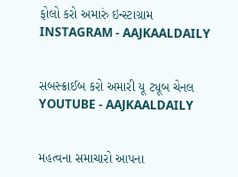ફોલો કરો અમારું ઇન્સ્ટાગ્રામ INSTAGRAM - AAJKAALDAILY


સબસ્ક્રાઈબ કરો અમારી યૂ ટ્યૂબ ચેનલ YOUTUBE - AAJKAALDAILY


મહત્વના સમાચારો આપના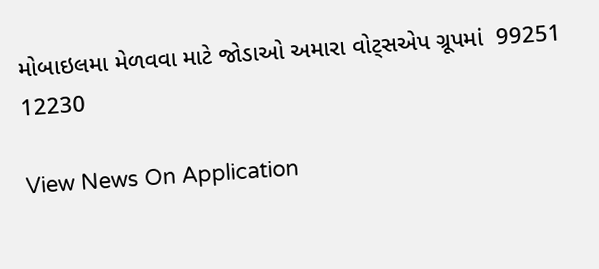મોબાઇલમા મેળવવા માટે જોડાઓ અમારા વોટ્સએપ ગ્રૂપમાં  99251 12230

View News On Application